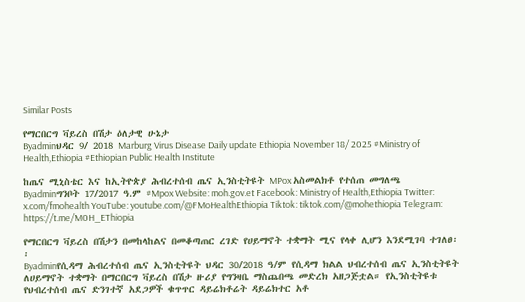Similar Posts

የማርበርግ ቫይረስ በሽታ ዕለታዊ ሁኔታ
Byadminህዳር 9/ 2018 Marburg Virus Disease Daily update Ethiopia November 18/ 2025 #Ministry of Health,Ethiopia #Ethiopian Public Health Institute

ከጤና ሚኒስቴር እና ከኢትዮጵያ ሕብረተሰብ ጤና ኢንስቲትዩት MPox አስመልክቶ የተሰጠ መግለጫ
Byadminግንቦት 17/2017 ዓ.ም #Mpox Website: moh.gov.et Facebook: Ministry of Health,Ethiopia Twitter: x.com/fmohealth YouTube: youtube.com/@FMoHealthEthiopia Tiktok: tiktok.com/@mohethiopia Telegram: https://t.me/M0H_EThiopia

የማርበርግ ቫይረስ በሽታን በመከላከልና በመቆጣጠር ረገድ የሀይማኖት ተቋማት ሚና የላቀ ሊሆን እንደሚገባ ተገለፀ፡፡
Byadminየሲዳማ ሕብረተሰብ ጤና ኢንስቲትዩት ህዳር 30/2018 ዓ/ም የሲዳማ ክልል ህብረተሰብ ጤና ኢንስቲትዩት ለሀይማኖት ተቋማት በማርበርግ ቫይረስ በሽታ ዙሪያ የግንዛቤ ማስጨበጫ መድረክ አዘጋጅቷል። የኢንስቲትዩቱ የህብረተሰብ ጤና ድንገተኛ አደጋዎች ቁጥጥር ዳይሬክቶሬት ዳይሬክተር አቶ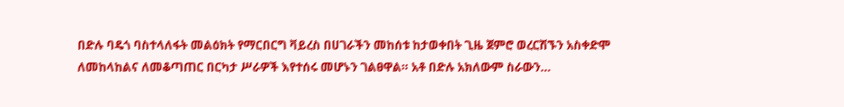በድሉ ባዴጎ ባስተላለፋት መልዕክት የማርበርግ ቫይረስ በሀገራችን መከሰቱ ከታወቀበት ጊዜ ጀምሮ ወረርሽኙን አስቀድሞ ለመከላከልና ለመቆጣጠር በርካታ ሥራዎች እየተሰሩ መሆኑን ገልፀዋል። አቶ በድሉ አክለውም ስራውን…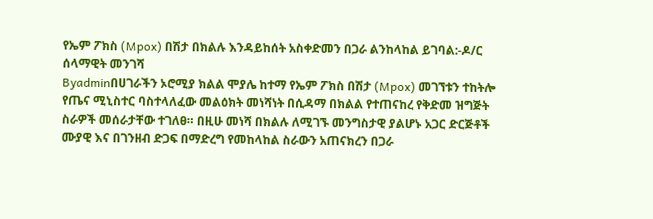የኤም ፖክስ (Mpox) በሽታ በክልሉ እንዳይከሰት አስቀድመን በጋራ ልንከላከል ይገባል:-ዶ/ር ሰላማዊት መንገሻ
Byadminበሀገራችን ኦሮሚያ ክልል ሞያሌ ከተማ የኤም ፖክስ በሽታ (Mpox) መገኘቱን ተከትሎ የጤና ሚኒስተር ባስተላለፈው መልዕክት መነሻነት በሲዳማ በክልል የተጠናከረ የቅድመ ዝግጅት ስራዎች መሰራታቸው ተገለፀ። በዚሁ መነሻ በክልሉ ለሚገኙ መንግስታዊ ያልሆኑ አጋር ድርጅቶች ሙያዊ እና በገንዘብ ድጋፍ በማድረግ የመከላከል ስራውን አጠናክረን በጋራ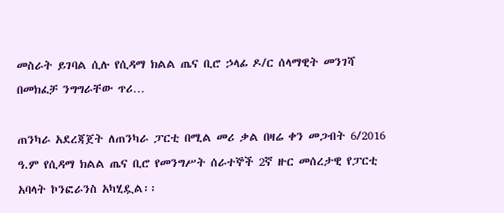መስራት ይገባል ሲሉ የሲዳማ ክልል ጤና ቢሮ ኃላፊ ዶ/ር ሰላማዊት መንገሻ በመክፈቻ ንግግራቸው ጥሪ…

ጠንካራ አደረጃጀት ለጠንካራ ፓርቲ በሚል መሪ ቃል በዛሬ ቀን መጋብት 6/2016 ዓ.ም የሲዳማ ክልል ጤና ቢሮ የመንግሥት ሰራተኞች 2ኛ ዙር መሰረታዊ የፓርቲ አባላት ኮንፎራንስ አካሂዷል፡፡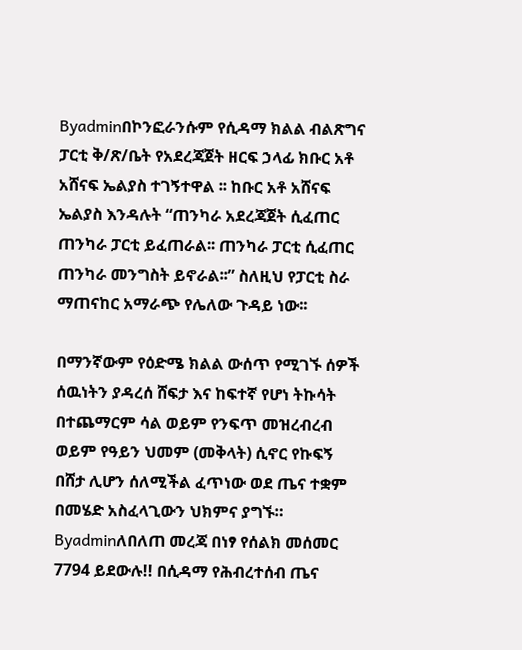Byadminበኮንፎራንሱም የሲዳማ ክልል ብልጽግና ፓርቲ ቅ/ጽ/ቤት የአደረጃጀት ዘርፍ ኃላፊ ክቡር አቶ አሸናፍ ኤልያስ ተገኝተዋል ፡፡ ከቡር አቶ አሸናፍ ኤልያስ እንዳሉት “ጠንካራ አደረጃጀት ሲፈጠር ጠንካራ ፓርቲ ይፈጠራል፡፡ ጠንካራ ፓርቲ ሲፈጠር ጠንካራ መንግስት ይኖራል፡፡” ስለዚህ የፓርቲ ስራ ማጠናከር አማራጭ የሌለው ጉዳይ ነው፡፡

በማንኛውም የዕድሜ ክልል ውሰጥ የሚገኙ ሰዎች ሰዉነትን ያዳረሰ ሸፍታ እና ከፍተኛ የሆነ ትኩሳት በተጨማርም ሳል ወይም የንፍጥ መዝረብረብ ወይም የዓይን ህመም (መቅላት) ሲኖር የኩፍኝ በሸታ ሊሆን ሰለሚችል ፈጥነው ወደ ጤና ተቋም በመሄድ አስፈላጊውን ህክምና ያግኙ።
Byadminለበለጠ መረጃ በነፃ የሰልክ መሰመር 7794 ይደውሉ!! በሲዳማ የሕብረተሰብ ጤና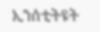ኢንሰቲትዩት